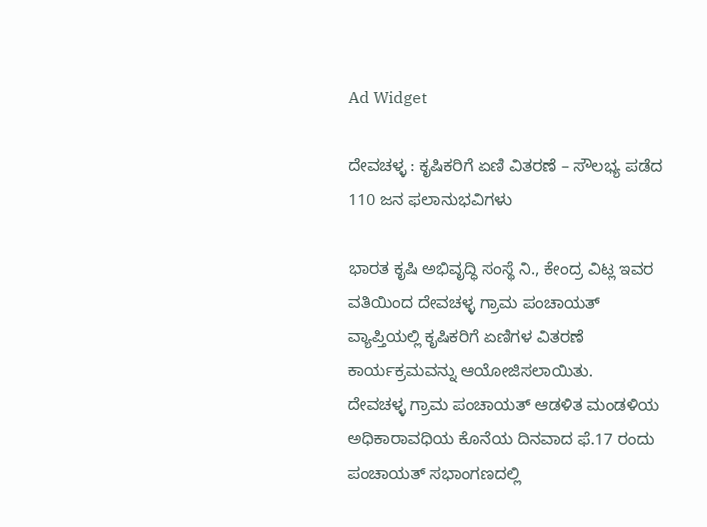Ad Widget

ದೇವಚಳ್ಳ : ಕೃಷಿಕರಿಗೆ ಏಣಿ ವಿತರಣೆ – ಸೌಲಭ್ಯ ಪಡೆದ 110 ಜನ ಫಲಾನುಭವಿಗಳು

ಭಾರತ ಕೃಷಿ ಅಭಿವೃದ್ಧಿ ಸಂಸ್ಥೆ ನಿ., ಕೇಂದ್ರ ವಿಟ್ಲ ಇವರ ವತಿಯಿಂದ ದೇವಚಳ್ಳ ಗ್ರಾಮ ಪಂಚಾಯತ್ ವ್ಯಾಪ್ತಿಯಲ್ಲಿ ಕೃಷಿಕರಿಗೆ ಏಣಿಗಳ ವಿತರಣೆ ಕಾರ್ಯಕ್ರಮವನ್ನು ಆಯೋಜಿಸಲಾಯಿತು.
ದೇವಚಳ್ಳ ಗ್ರಾಮ ಪಂಚಾಯತ್ ಆಡಳಿತ ಮಂಡಳಿಯ ಅಧಿಕಾರಾವಧಿಯ ಕೊನೆಯ ದಿನವಾದ ಫೆ.17 ರಂದು ಪಂಚಾಯತ್ ಸಭಾಂಗಣದಲ್ಲಿ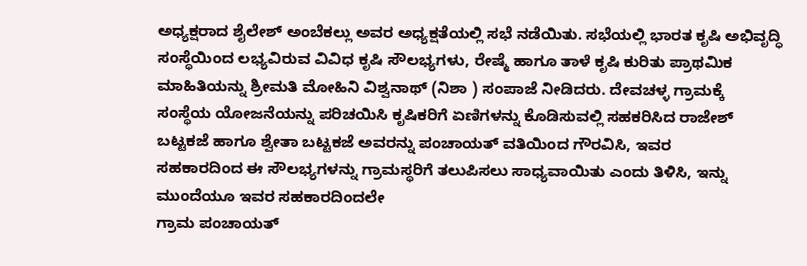ಅಧ್ಯಕ್ಷರಾದ ಶೈಲೇಶ್ ಅಂಬೆಕಲ್ಲು ಅವರ ಅಧ್ಯಕ್ಷತೆಯಲ್ಲಿ ಸಭೆ ನಡೆಯಿತು. ಸಭೆಯಲ್ಲಿ ಭಾರತ ಕೃಷಿ ಅಭಿವೃದ್ಧಿ ಸಂಸ್ಥೆಯಿಂದ ಲಭ್ಯವಿರುವ ವಿವಿಧ ಕೃಷಿ ಸೌಲಭ್ಯಗಳು, ರೇಷ್ಮೆ ಹಾಗೂ ತಾಳೆ ಕೃಷಿ ಕುರಿತು ಪ್ರಾಥಮಿಕ ಮಾಹಿತಿಯನ್ನು ಶ್ರೀಮತಿ ಮೋಹಿನಿ ವಿಶ್ವನಾಥ್ (ನಿಶಾ ) ಸಂಪಾಜೆ ನೀಡಿದರು. ದೇವಚಳ್ಳ ಗ್ರಾಮಕ್ಕೆ ಸಂಸ್ಥೆಯ ಯೋಜನೆಯನ್ನು ಪರಿಚಯಿಸಿ ಕೃಷಿಕರಿಗೆ ಏಣಿಗಳನ್ನು ಕೊಡಿಸುವಲ್ಲಿ ಸಹಕರಿಸಿದ ರಾಜೇಶ್ ಬಟ್ಟಕಜೆ ಹಾಗೂ ಶ್ವೇತಾ ಬಟ್ಟಕಜೆ ಅವರನ್ನು ಪಂಚಾಯತ್ ವತಿಯಿಂದ ಗೌರವಿಸಿ, ಇವರ
ಸಹಕಾರದಿಂದ ಈ ಸೌಲಭ್ಯಗಳನ್ನು ಗ್ರಾಮಸ್ಥರಿಗೆ ತಲುಪಿಸಲು ಸಾಧ್ಯವಾಯಿತು ಎಂದು ತಿಳಿಸಿ, ಇನ್ನು ಮುಂದೆಯೂ ಇವರ ಸಹಕಾರದಿಂದಲೇ
ಗ್ರಾಮ ಪಂಚಾಯತ್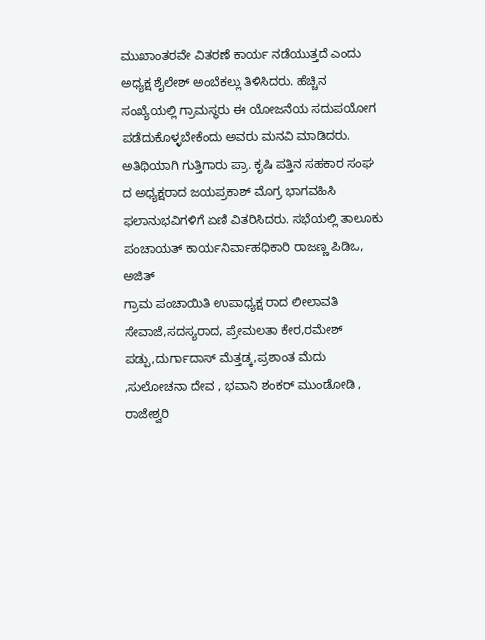ಮುಖಾಂತರವೇ ವಿತರಣೆ ಕಾರ್ಯ ನಡೆಯುತ್ತದೆ ಎಂದು ಅಧ್ಯಕ್ಷ ಶೈಲೇಶ್ ಅಂಬೆಕಲ್ಲು ತಿಳಿಸಿದರು. ಹೆಚ್ಚಿನ ಸಂಖ್ಯೆಯಲ್ಲಿ ಗ್ರಾಮಸ್ಥರು ಈ ಯೋಜನೆಯ ಸದುಪಯೋಗ ಪಡೆದುಕೊಳ್ಳಬೇಕೆಂದು ಅವರು ಮನವಿ ಮಾಡಿದರು. ಅತಿಥಿಯಾಗಿ ಗುತ್ತಿಗಾರು ಪ್ರಾ. ಕೃಷಿ ಪತ್ತಿನ ಸಹಕಾರ ಸಂಘ ದ ಅಧ್ಯಕ್ಷರಾದ ಜಯಪ್ರಕಾಶ್ ಮೊಗ್ರ ಭಾಗವಹಿಸಿ ಫಲಾನುಭವಿಗಳಿಗೆ ಏಣಿ ವಿತರಿಸಿದರು. ಸಭೆಯಲ್ಲಿ ತಾಲೂಕು ಪಂಚಾಯತ್ ಕಾರ್ಯನಿರ್ವಾಹಧಿಕಾರಿ ರಾಜಣ್ಣ ಪಿಡಿಒ, ಅಜಿತ್
ಗ್ರಾಮ ಪಂಚಾಯಿತಿ ಉಪಾಧ್ಯಕ್ಷ ರಾದ ಲೀಲಾವತಿ ಸೇವಾಜೆ,ಸದಸ್ಯರಾದ, ಪ್ರೇಮಲತಾ ಕೇರ,ರಮೇಶ್ ಪಡ್ಪು,ದುರ್ಗಾದಾಸ್ ಮೆತ್ತಡ್ಕ,ಪ್ರಶಾಂತ ಮೆದು ,ಸುಲೋಚನಾ ದೇವ , ಭವಾನಿ ಶಂಕರ್ ಮುಂಡೋಡಿ , ರಾಜೇಶ್ವರಿ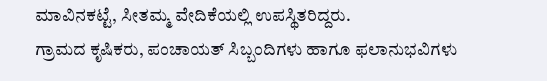ಮಾವಿನಕಟ್ಟೆ, ಸೀತಮ್ಮ ವೇದಿಕೆಯಲ್ಲಿ ಉಪಸ್ಥಿತರಿದ್ದರು.
ಗ್ರಾಮದ ಕೃಷಿಕರು, ಪಂಚಾಯತ್ ಸಿಬ್ಬಂದಿಗಳು ಹಾಗೂ ಫಲಾನುಭವಿಗಳು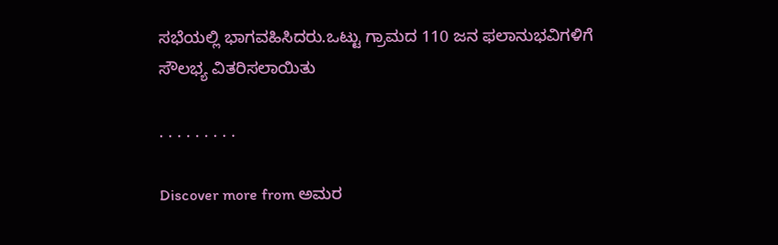ಸಭೆಯಲ್ಲಿ ಭಾಗವಹಿಸಿದರು.ಒಟ್ಟು ಗ್ರಾಮದ 110 ಜನ ಫಲಾನುಭವಿಗಳಿಗೆ ಸೌಲಭ್ಯ ವಿತರಿಸಲಾಯಿತು

. . . . . . . . .

Discover more from ಅಮರ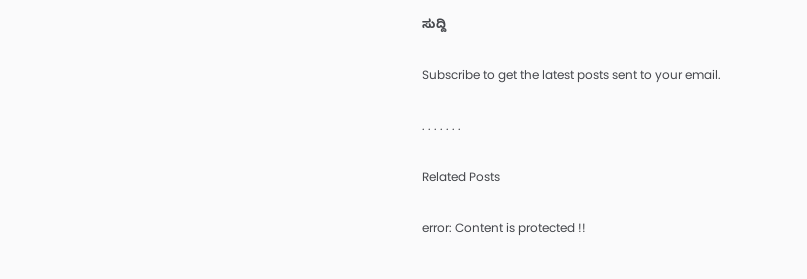ಸುದ್ದಿ

Subscribe to get the latest posts sent to your email.

. . . . . . .

Related Posts

error: Content is protected !!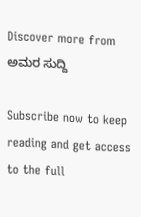Discover more from ಅಮರ ಸುದ್ದಿ

Subscribe now to keep reading and get access to the full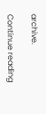archive.

Continue reading